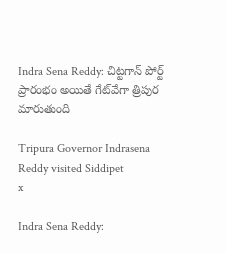Indra Sena Reddy: చిట్టగాన్ పోర్ట్ ప్రారంభం అయితే గేట్‌వేగా త్రిపుర మారుతుంది

Tripura Governor Indrasena Reddy visited Siddipet
x

Indra Sena Reddy: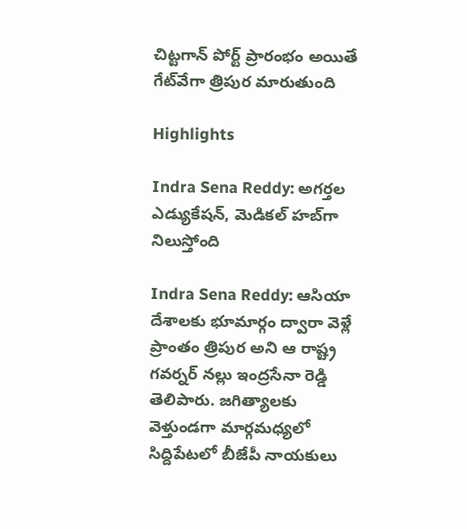చిట్టగాన్ పోర్ట్ ప్రారంభం అయితే గేట్‌వేగా త్రిపుర మారుతుంది

Highlights

Indra Sena Reddy: అగర్తల ఎడ్యుకేషన్, మెడికల్ హబ్‌గా నిలుస్తోంది

Indra Sena Reddy: ఆసియా దేశాలకు భూమార్గం ద్వారా వెళ్లే ప్రాంతం త్రిపుర అని ఆ రాష్ట్ర గవర్నర్ నల్లు ఇంద్రసేనా రెడ్డి తెలిపారు. జగిత్యాలకు వెళ్తుండగా మార్గమధ్యలో సిద్దిపేటలో బీజేపీ నాయకులు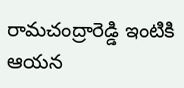రామచంద్రారెడ్డి ఇంటికి ఆయన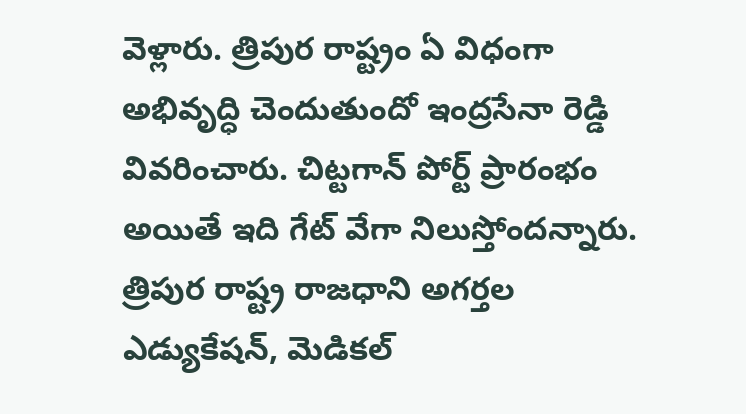వెళ్లారు. త్రిపుర రాష్ట్రం ఏ విధంగా అభివృద్ధి చెందుతుందో ఇంద్రసేనా రెడ్డి వివరించారు. చిట్టగాన్ పోర్ట్ ప్రారంభం అయితే ఇది గేట్ వేగా నిలుస్తోందన్నారు. త్రిపుర రాష్ట్ర రాజధాని అగర్తల ఎడ్యుకేషన్, మెడికల్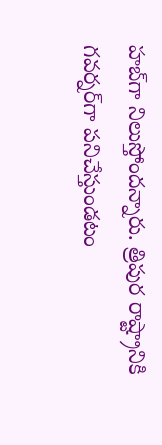హబ్‌గా నిలుస్తోందన్నారు. త్రిపుర రాష్ట్రానికి గవర్నర్‌గా పనిచేస్తుండటం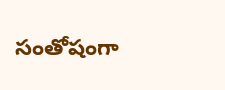సంతోషంగా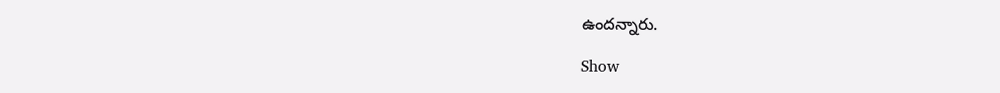ఉందన్నారు.

Show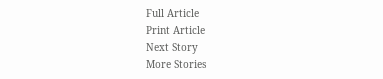Full Article
Print Article
Next Story
More Stories